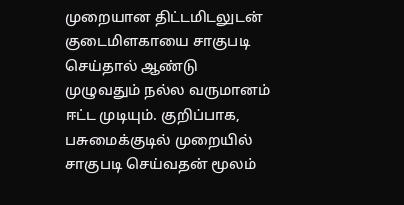முறையான திட்டமிடலுடன் குடைமிளகாயை சாகுபடி செய்தால் ஆண்டு முழுவதும் நல்ல வருமானம் ஈட்ட முடியும். குறிப்பாக, பசுமைக்குடில் முறையில் சாகுபடி செய்வதன் மூலம்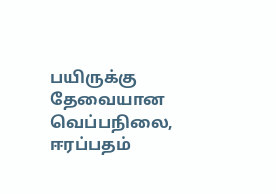பயிருக்கு தேவையான வெப்பநிலை, ஈரப்பதம்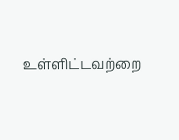உள்ளிட்டவற்றை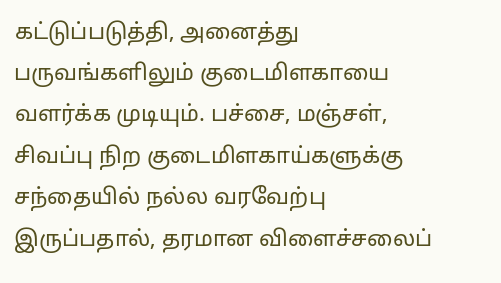கட்டுப்படுத்தி, அனைத்து பருவங்களிலும் குடைமிளகாயை வளர்க்க முடியும். பச்சை, மஞ்சள், சிவப்பு நிற குடைமிளகாய்களுக்கு சந்தையில் நல்ல வரவேற்பு இருப்பதால், தரமான விளைச்சலைப்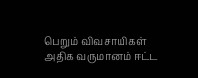பெறும் விவசாயிகள் அதிக வருமானம் ஈட்ட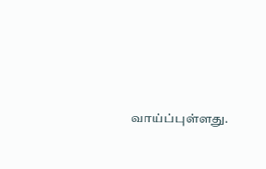வாய்ப்புள்ளது.